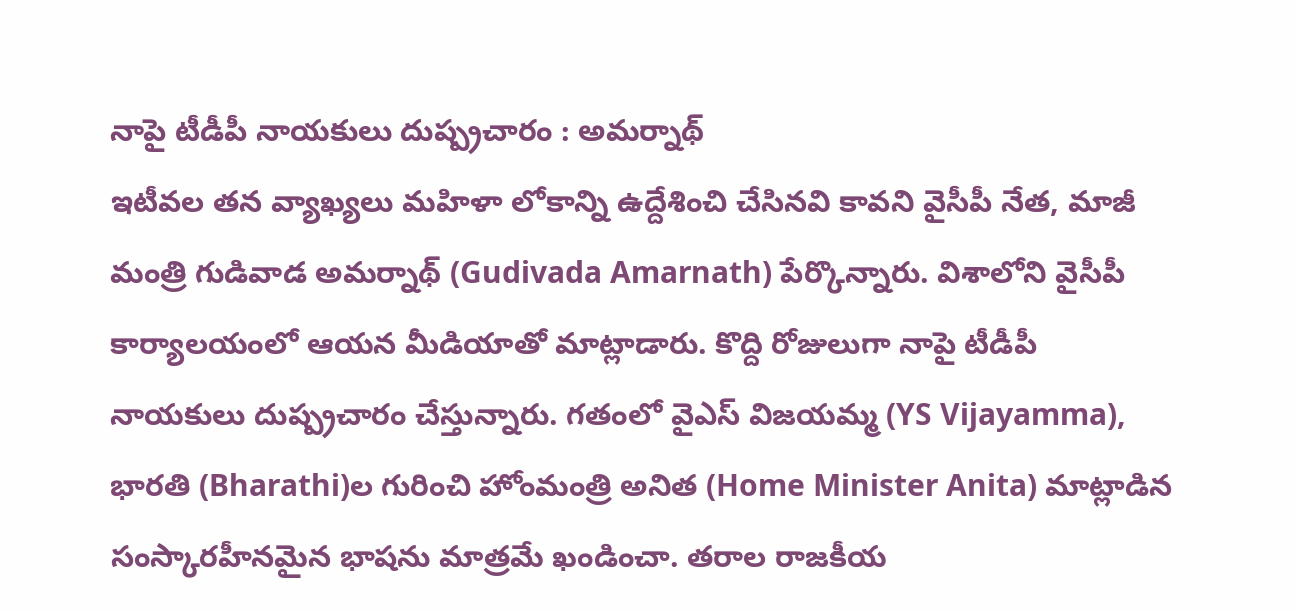నాపై టీడీపీ నాయకులు దుష్ప్రచారం : అమర్నాథ్
ఇటీవల తన వ్యాఖ్యలు మహిళా లోకాన్ని ఉద్దేశించి చేసినవి కావని వైసీపీ నేత, మాజీ మంత్రి గుడివాడ అమర్నాథ్ (Gudivada Amarnath) పేర్కొన్నారు. విశాలోని వైసీపీ కార్యాలయంలో ఆయన మీడియాతో మాట్లాడారు. కొద్ది రోజులుగా నాపై టీడీపీ నాయకులు దుష్ప్రచారం చేస్తున్నారు. గతంలో వైఎస్ విజయమ్మ (YS Vijayamma), భారతి (Bharathi)ల గురించి హోంమంత్రి అనిత (Home Minister Anita) మాట్లాడిన సంస్కారహీనమైన భాషను మాత్రమే ఖండించా. తరాల రాజకీయ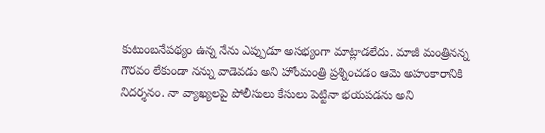కుటుంబనేపథ్యం ఉన్న నేను ఎప్పుడూ అసభ్యంగా మాట్లాడలేదు. మాజీ మంత్రినన్న గౌరవం లేకుండా నన్ను వాడెవడు అని హోంమంత్రి ప్రశ్నించడం ఆమె అహంకారానికి నిదర్శనం. నా వ్యాఖ్యలపై పోలీసులు కేసులు పెట్టినా భయపడను అని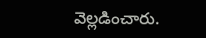వెల్లడించారు.